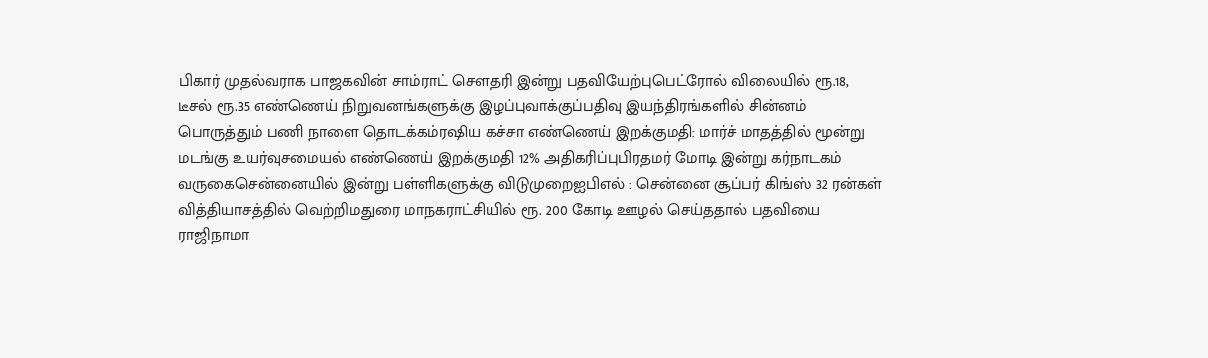பிகார் முதல்வராக பாஜகவின் சாம்ராட் செளதரி இன்று பதவியேற்புபெட்ரோல் விலையில் ரூ.18, டீசல் ரூ.35 எண்ணெய் நிறுவனங்களுக்கு இழப்புவாக்குப்பதிவு இயந்திரங்களில் சின்னம் பொருத்தும் பணி நாளை தொடக்கம்ரஷிய கச்சா எண்ணெய் இறக்குமதி: மார்ச் மாதத்தில் மூன்று மடங்கு உயர்வுசமையல் எண்ணெய் இறக்குமதி 12% அதிகரிப்புபிரதமர் மோடி இன்று கர்நாடகம் வருகைசென்னையில் இன்று பள்ளிகளுக்கு விடுமுறைஐபிஎல் : சென்னை சூப்பர் கிங்ஸ் 32 ரன்கள் வித்தியாசத்தில் வெற்றிமதுரை மாநகராட்சியில் ரூ. 200 கோடி ஊழல் செய்ததால் பதவியை ராஜிநாமா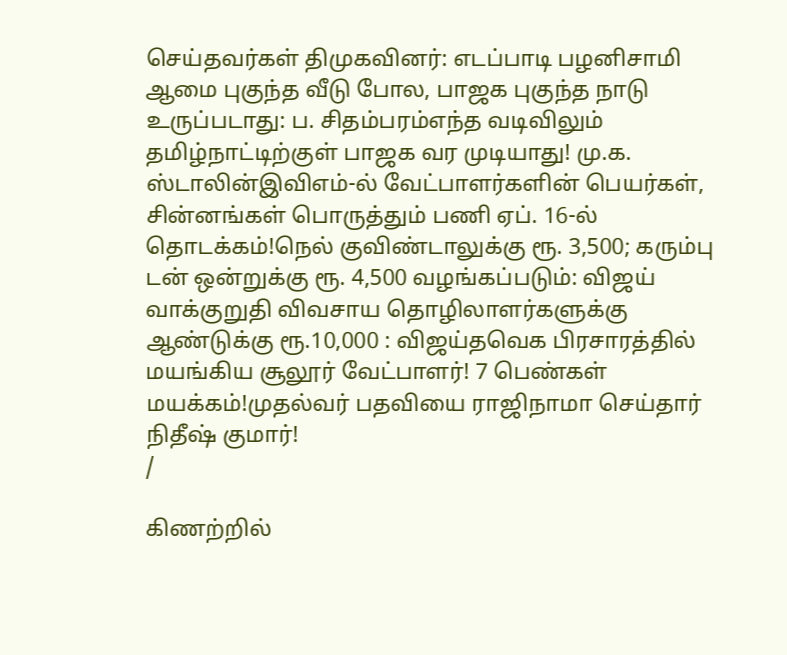செய்தவர்கள் திமுகவினர்: எடப்பாடி பழனிசாமி ஆமை புகுந்த வீடு போல, பாஜக புகுந்த நாடு உருப்படாது: ப. சிதம்பரம்எந்த வடிவிலும் தமிழ்நாட்டிற்குள் பாஜக வர முடியாது! மு.க. ஸ்டாலின்இவிஎம்-ல் வேட்பாளர்களின் பெயர்கள், சின்னங்கள் பொருத்தும் பணி ஏப். 16-ல் தொடக்கம்!நெல் குவிண்டாலுக்கு ரூ. 3,500; கரும்பு டன் ஒன்றுக்கு ரூ. 4,500 வழங்கப்படும்: விஜய் வாக்குறுதி விவசாய தொழிலாளர்களுக்கு ஆண்டுக்கு ரூ.10,000 : விஜய்தவெக பிரசாரத்தில் மயங்கிய சூலூர் வேட்பாளர்! 7 பெண்கள் மயக்கம்!முதல்வர் பதவியை ராஜிநாமா செய்தார் நிதீஷ் குமார்!
/

கிணற்றில்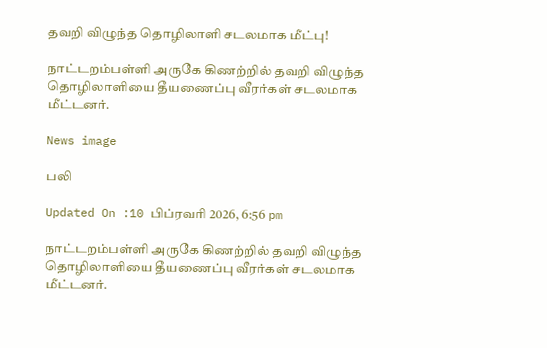தவறி விழுந்த தொழிலாளி சடலமாக மீட்பு!

நாட்டறம்பள்ளி அருகே கிணற்றில் தவறி விழுந்த தொழிலாளியை தீயணைப்பு வீரர்கள் சடலமாக மீட்டனர்.

News image

பலி

Updated On :10 பிப்ரவரி 2026, 6:56 pm

நாட்டறம்பள்ளி அருகே கிணற்றில் தவறி விழுந்த தொழிலாளியை தீயணைப்பு வீரர்கள் சடலமாக மீட்டனர்.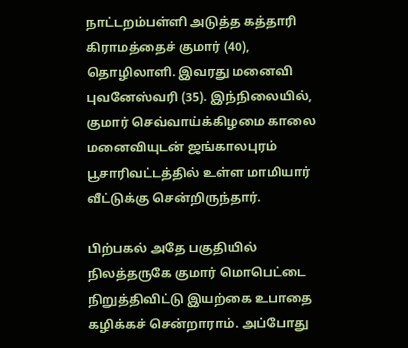நாட்டறம்பள்ளி அடுத்த கத்தாரி கிராமத்தைச் குமார் (40), தொழிலாளி. இவரது மனைவி புவனேஸ்வரி (35). இந்நிலையில், குமார் செவ்வாய்க்கிழமை காலை மனைவியுடன் ஜங்காலபுரம் பூசாரிவட்டத்தில் உள்ள மாமியார் வீட்டுக்கு சென்றிருந்தார்.

பிற்பகல் அதே பகுதியில் நிலத்தருகே குமார் மொபெட்டை நிறுத்திவிட்டு இயற்கை உபாதை கழிக்கச் சென்றாராம். அப்போது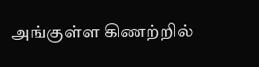அங்குள்ள கிணற்றில்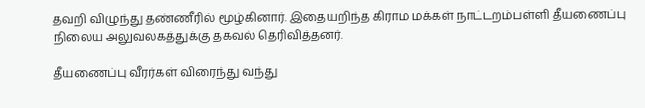தவறி விழுந்து தண்ணீரில் மூழ்கினார். இதையறிந்த கிராம மக்கள் நாட்டறம்பள்ளி தீயணைப்பு நிலைய அலுவலகத்துக்கு தகவல் தெரிவித்தனர்.

தீயணைப்பு வீரர்கள் விரைந்து வந்து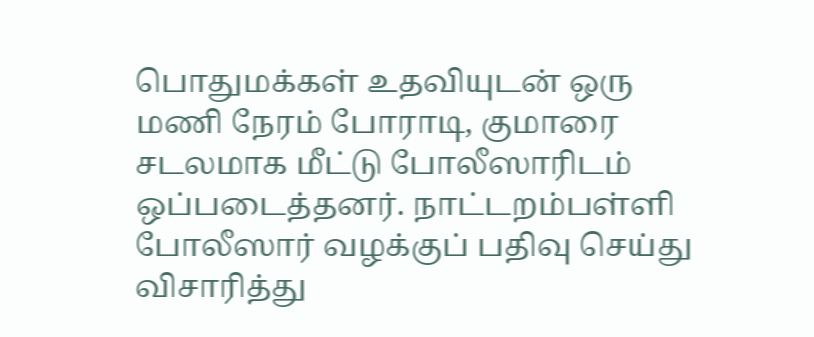பொதுமக்கள் உதவியுடன் ஒரு மணி நேரம் போராடி, குமாரை சடலமாக மீட்டு போலீஸாரிடம் ஒப்படைத்தனர். நாட்டறம்பள்ளி போலீஸார் வழக்குப் பதிவு செய்து விசாரித்து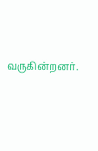வருகின்றனர்.